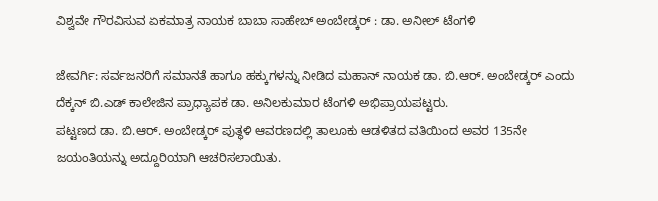ವಿಶ್ವವೇ ಗೌರವಿಸುವ ಏಕಮಾತ್ರ ನಾಯಕ ಬಾಬಾ ಸಾಹೇಬ್ ಅಂಬೇಡ್ಕರ್ : ಡಾ. ಅನೀಲ್ ಟೆಂಗಳಿ

ಜೇವರ್ಗಿ: ಸರ್ವಜನರಿಗೆ ಸಮಾನತೆ ಹಾಗೂ ಹಕ್ಕುಗಳನ್ನು ನೀಡಿದ ಮಹಾನ್ ನಾಯಕ ಡಾ. ಬಿ.ಆರ್. ಅಂಬೇಡ್ಕರ್ ಎಂದು ದೆಕ್ಕನ್ ಬಿ.ಎಡ್ ಕಾಲೇಜಿನ ಪ್ರಾಧ್ಯಾಪಕ ಡಾ. ಅನಿಲಕುಮಾರ ಟೆಂಗಳಿ ಅಭಿಪ್ರಾಯಪಟ್ಟರು.
ಪಟ್ಟಣದ ಡಾ. ಬಿ.ಆರ್. ಅಂಬೇಡ್ಕರ್ ಪುತ್ಥಳಿ ಆವರಣದಲ್ಲಿ ತಾಲೂಕು ಆಡಳಿತದ ವತಿಯಿಂದ ಅವರ 135ನೇ ಜಯಂತಿಯನ್ನು ಅದ್ದೂರಿಯಾಗಿ ಆಚರಿಸಲಾಯಿತು.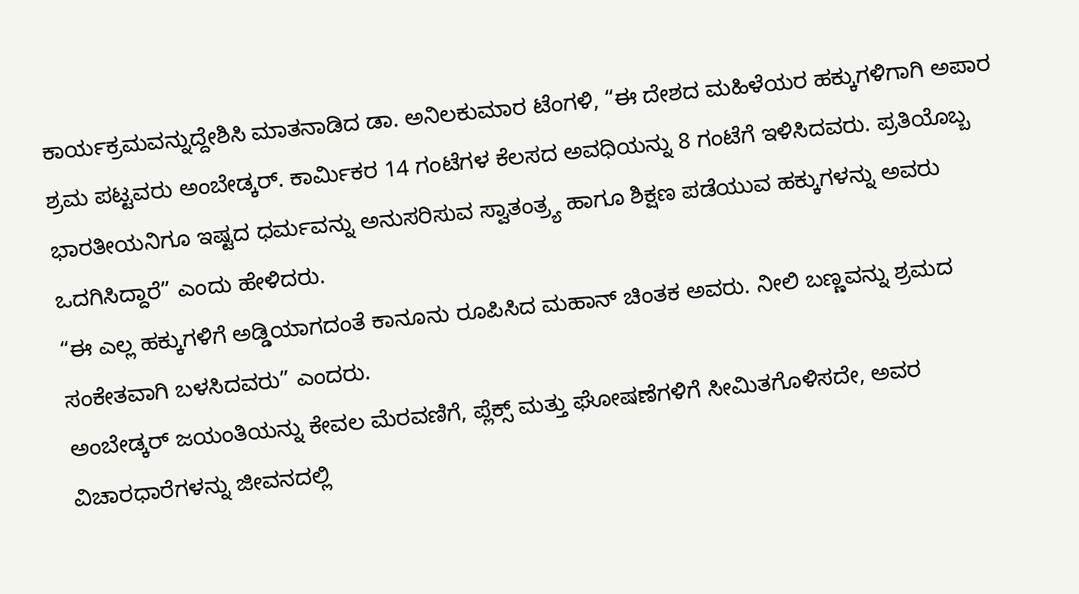ಕಾರ್ಯಕ್ರಮವನ್ನುದ್ದೇಶಿಸಿ ಮಾತನಾಡಿದ ಡಾ. ಅನಿಲಕುಮಾರ ಟೆಂಗಳಿ, “ಈ ದೇಶದ ಮಹಿಳೆಯರ ಹಕ್ಕುಗಳಿಗಾಗಿ ಅಪಾರ ಶ್ರಮ ಪಟ್ಟವರು ಅಂಬೇಡ್ಕರ್. ಕಾರ್ಮಿಕರ 14 ಗಂಟೆಗಳ ಕೆಲಸದ ಅವಧಿಯನ್ನು 8 ಗಂಟೆಗೆ ಇಳಿಸಿದವರು. ಪ್ರತಿಯೊಬ್ಬ ಭಾರತೀಯನಿಗೂ ಇಷ್ಟದ ಧರ್ಮವನ್ನು ಅನುಸರಿಸುವ ಸ್ವಾತಂತ್ರ್ಯ ಹಾಗೂ ಶಿಕ್ಷಣ ಪಡೆಯುವ ಹಕ್ಕುಗಳನ್ನು ಅವರು ಒದಗಿಸಿದ್ದಾರೆ” ಎಂದು ಹೇಳಿದರು.
“ಈ ಎಲ್ಲ ಹಕ್ಕುಗಳಿಗೆ ಅಡ್ಡಿಯಾಗದಂತೆ ಕಾನೂನು ರೂಪಿಸಿದ ಮಹಾನ್ ಚಿಂತಕ ಅವರು. ನೀಲಿ ಬಣ್ಣವನ್ನು ಶ್ರಮದ ಸಂಕೇತವಾಗಿ ಬಳಸಿದವರು” ಎಂದರು.
ಅಂಬೇಡ್ಕರ್ ಜಯಂತಿಯನ್ನು ಕೇವಲ ಮೆರವಣಿಗೆ, ಪ್ಲೆಕ್ಸ್ ಮತ್ತು ಘೋಷಣೆಗಳಿಗೆ ಸೀಮಿತಗೊಳಿಸದೇ, ಅವರ ವಿಚಾರಧಾರೆಗಳನ್ನು ಜೀವನದಲ್ಲಿ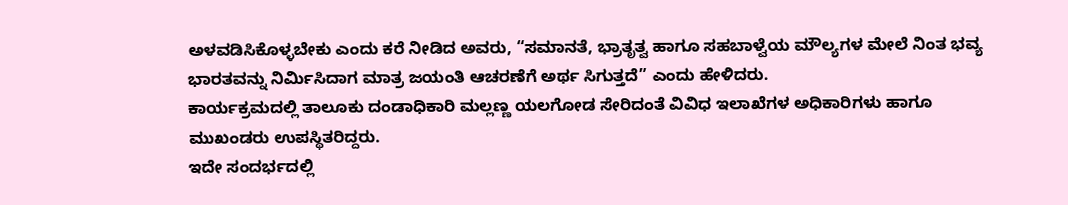ಅಳವಡಿಸಿಕೊಳ್ಳಬೇಕು ಎಂದು ಕರೆ ನೀಡಿದ ಅವರು, “ಸಮಾನತೆ, ಭ್ರಾತೃತ್ವ ಹಾಗೂ ಸಹಬಾಳ್ವೆಯ ಮೌಲ್ಯಗಳ ಮೇಲೆ ನಿಂತ ಭವ್ಯ ಭಾರತವನ್ನು ನಿರ್ಮಿಸಿದಾಗ ಮಾತ್ರ ಜಯಂತಿ ಆಚರಣೆಗೆ ಅರ್ಥ ಸಿಗುತ್ತದೆ” ಎಂದು ಹೇಳಿದರು.
ಕಾರ್ಯಕ್ರಮದಲ್ಲಿ ತಾಲೂಕು ದಂಡಾಧಿಕಾರಿ ಮಲ್ಲಣ್ಣ ಯಲಗೋಡ ಸೇರಿದಂತೆ ವಿವಿಧ ಇಲಾಖೆಗಳ ಅಧಿಕಾರಿಗಳು ಹಾಗೂ ಮುಖಂಡರು ಉಪಸ್ಥಿತರಿದ್ದರು.
ಇದೇ ಸಂದರ್ಭದಲ್ಲಿ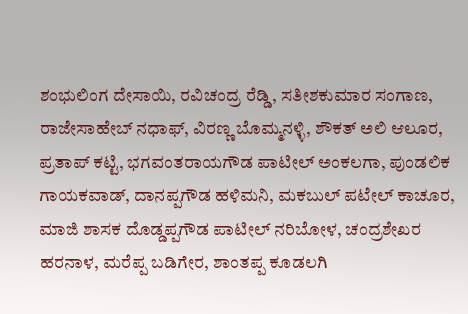ಶಂಭುಲಿಂಗ ದೇಸಾಯಿ, ರವಿಚಂದ್ರ ರೆಡ್ಡಿ, ಸತೀಶಕುಮಾರ ಸಂಗಾಣ, ರಾಜೇಸಾಹೇಬ್ ನಧಾಫ್, ವಿರಣ್ಣ ಬೊಮ್ಮನಳ್ಳಿ, ಶೌಕತ್ ಅಲಿ ಆಲೂರ, ಪ್ರತಾಪ್ ಕಟ್ಟಿ, ಭಗವಂತರಾಯಗೌಡ ಪಾಟೀಲ್ ಅಂಕಲಗಾ, ಪುಂಡಲಿಕ ಗಾಯಕವಾಡ್, ದಾನಪ್ಪಗೌಡ ಹಳಿಮನಿ, ಮಕಬುಲ್ ಪಟೇಲ್ ಕಾಚೂರ, ಮಾಜಿ ಶಾಸಕ ದೊಡ್ಡಪ್ಪಗೌಡ ಪಾಟೀಲ್ ನರಿಬೋಳ, ಚಂದ್ರಶೇಖರ ಹರನಾಳ, ಮರೆಪ್ಪ ಬಡಿಗೇರ, ಶಾಂತಪ್ಪ ಕೂಡಲಗಿ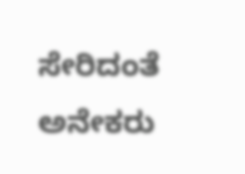ಸೇರಿದಂತೆ ಅನೇಕರು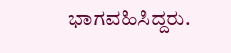ಭಾಗವಹಿಸಿದ್ದರು.